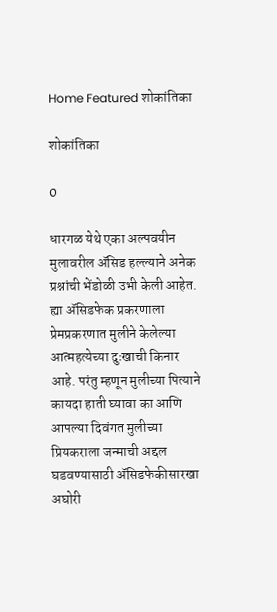Home Featured शोकांतिका

शोकांतिका

0

धारगळ येथे एका अल्पवयीन मुलावरील ॲसिड हल्ल्याने अनेक प्रश्नांची भेंडोळी उभी केली आहेत. ह्या ॲसिडफेक प्रकरणाला प्रेमप्रकरणात मुलीने केलेल्या आत्महत्येच्या दुःखाची किनार आहे. परंतु म्हणून मुलीच्या पित्याने कायदा हाती घ्यावा का आणि आपल्या दिवंगत मुलीच्या प्रियकराला जन्माची अद्दल घडवण्यासाठी ॲसिडफेकीसारखा अघोरी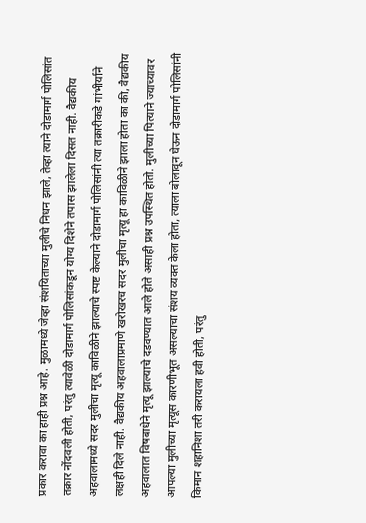प्रकार करावा का हाही प्रश्न आहे. मुळामध्ये जेव्हा संशयिताच्या मुलीचे निधन झाले, तेव्हा त्याने दोडामार्ग पोलिसांत तक्रार नोंदवली होती, परंतु त्यावेळी दोडामार्ग पोलिसांकडून योग्य दिशेने तपास झालेला दिसत नाही. वैद्यकीय अहवालामध्ये सदर मुलीचा मृत्यू काविळीने झाल्याचे स्पष्ट केल्याने दोडामार्ग पोलिसांनी त्या तक्रारीकडे गांभीर्याने लक्षही दिले नाही. वैद्यकीय अहवालाप्रमाणे खरोखरच सदर मुलीचा मृत्यू हा काविळीने झाला होता का की, वैद्यकीय अहवालात विषबाधेने मृत्यू झाल्याचे दडवण्यात आले होते असाही प्रश्न उपस्थित होतो. मुलीच्या पित्याने ज्याच्यावर आपल्या मुलीच्या मृत्यूस कारणीभूत असल्याचा संशय व्यक्त केला होता, त्याला बोलावून घेऊन दोडामार्ग पोलिसांनी किमान शहानिशा तरी करायला हवी होती, परंतु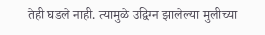तेही घडले नाही. त्यामुळे उद्विग्न झालेल्या मुलीच्या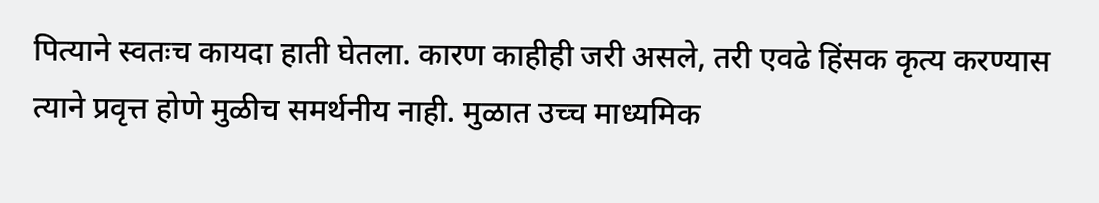पित्याने स्वतःच कायदा हाती घेतला. कारण काहीही जरी असले, तरी एवढे हिंसक कृत्य करण्यास त्याने प्रवृत्त होणे मुळीच समर्थनीय नाही. मुळात उच्च माध्यमिक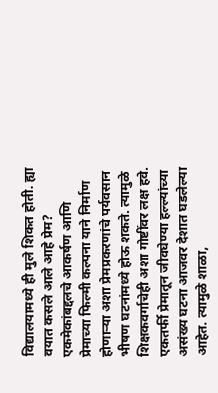विद्यालयामध्ये ही मुले शिकत होती. ह्या वयात कसले आले आहे प्रेम? एकमेकांबद्दलचे आकर्षण आणि प्रेमाच्या फिल्मी कल्पना याने निर्माण होणाऱ्या अशा प्रेमप्रकरणांचे पर्यवसान भीषण घटनांमध्ये होऊ शकते. त्यामुळे शिक्षकवर्गाचेही अशा गोष्टींवर लक्ष हवे. एकतर्फी प्रेमातून जीवघेण्या हल्ल्यांच्या असंख्य घटना आजवर देशात घडलेल्या आहेत. त्यामुळे शाळा,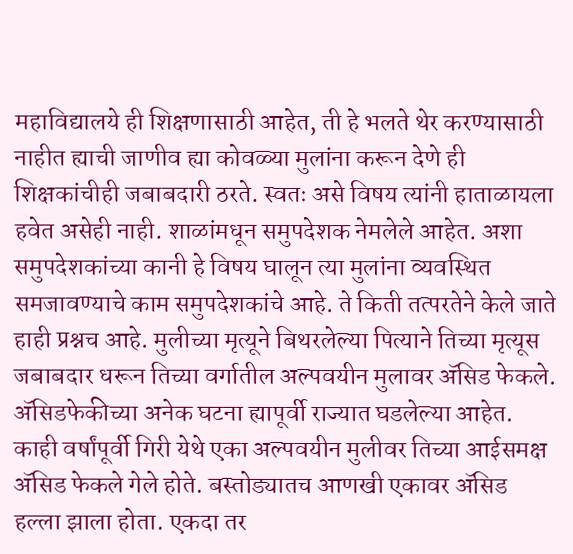महाविद्यालये ही शिक्षणासाठी आहेत, ती हे भलते थेर करण्यासाठी नाहीत ह्याची जाणीव ह्या कोवळ्या मुलांना करून देणे ही शिक्षकांचीही जबाबदारी ठरते. स्वतः असे विषय त्यांनी हाताळायला हवेत असेही नाही. शाळांमधून समुपदेशक नेमलेले आहेत. अशा समुपदेशकांच्या कानी हे विषय घालून त्या मुलांना व्यवस्थित समजावण्याचे काम समुपदेशकांचे आहे. ते किती तत्परतेने केले जाते हाही प्रश्नच आहे. मुलीच्या मृत्यूने बिथरलेल्या पित्याने तिच्या मृत्यूस जबाबदार धरून तिच्या वर्गातील अल्पवयीन मुलावर ॲसिड फेकले. ॲसिडफेकीच्या अनेक घटना ह्यापूर्वी राज्यात घडलेल्या आहेत. काही वर्षांपूर्वी गिरी येथे एका अल्पवयीन मुलीवर तिच्या आईसमक्ष ॲसिड फेकले गेले होते. बस्तोड्यातच आणखी एकावर ॲसिड हल्ला झाला होता. एकदा तर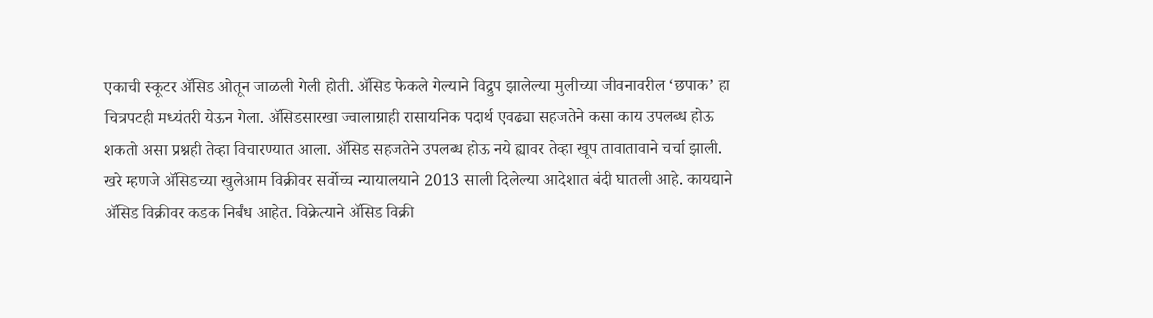एकाची स्कूटर ॲसिड ओतून जाळली गेली होती. ॲसिड फेकले गेल्याने विद्रुप झालेल्या मुलीच्या जीवनावरील ‘छपाक’ हा चित्रपटही मध्यंतरी येऊन गेला. ॲसिडसारखा ज्वालाग्राही रासायनिक पदार्थ एवढ्या सहजतेने कसा काय उपलब्ध होऊ शकतो असा प्रश्नही तेव्हा विचारण्यात आला. ॲसिड सहजतेने उपलब्ध होऊ नये ह्यावर तेव्हा खूप तावातावाने चर्चा झाली. खरे म्हणजे ॲसिडच्या खुलेआम विक्रीवर सर्वोच्च न्यायालयाने 2013 साली दिलेल्या आदेशात बंदी घातली आहे. कायद्याने ॲसिड विक्रीवर कडक निर्बंध आहेत. विक्रेत्याने ॲसिड विक्री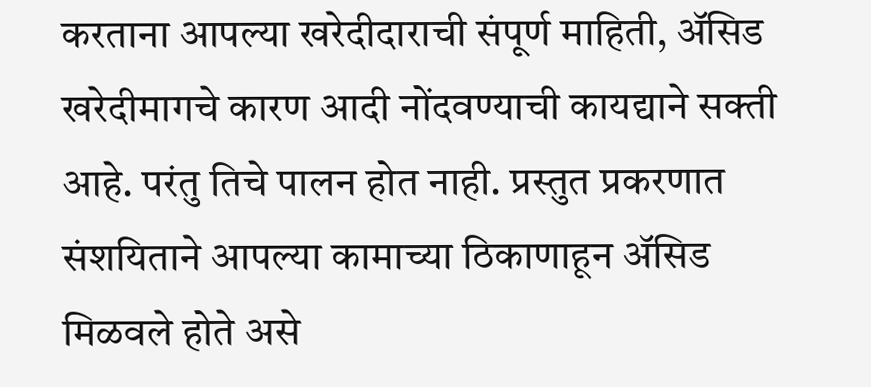करताना आपल्या खरेदीदाराची संपूर्ण माहिती, ॲसिड खरेदीमागचे कारण आदी नोंदवण्याची कायद्याने सक्ती आहे. परंतु तिचे पालन होत नाही. प्रस्तुत प्रकरणात संशयिताने आपल्या कामाच्या ठिकाणाहून ॲसिड मिळवले होते असे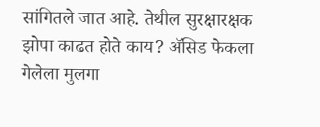सांगितले जात आहे. तेथील सुरक्षारक्षक झोपा काढत होते काय? ॲसिड फेकला गेलेला मुलगा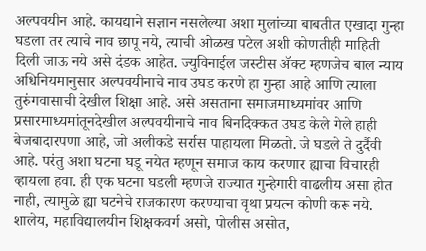अल्पवयीन आहे. कायद्याने सज्ञान नसलेल्या अशा मुलांच्या बाबतीत एखादा गुन्हा घडला तर त्याचे नाव छापू नये, त्याची ओळख पटेल अशी कोणतीही माहिती दिली जाऊ नये असे दंडक आहेत. ज्युविनाईल जस्टीस ॲक्ट म्हणजेच बाल न्याय अधिनियमानुसार अल्पवयीनाचे नाव उघड करणे हा गुन्हा आहे आणि त्याला तुरुंगवासाची देखील शिक्षा आहे. असे असताना समाजमाध्यमांवर आणि प्रसारमाध्यमांतूनदेखील अल्पवयीनाचे नाव बिनदिक्कत उघड केले गेले हाही बेजबादारपणा आहे, जो अलीकडे सर्रास पाहायला मिळतो. जे घडले ते दुर्दैवी आहे. परंतु अशा घटना घडू नयेत म्हणून समाज काय करणार ह्याचा विचारही व्हायला हवा. ही एक घटना घडली म्हणजे राज्यात गुन्हेगारी वाढलीय असा होत नाही, त्यामुळे ह्या घटनेचे राजकारण करण्याचा वृथा प्रयत्न कोणी करू नये. शालेय, महाविद्यालयीन शिक्षकवर्ग असो, पोलीस असोत,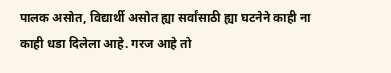पालक असोत, विद्यार्थी असोत ह्या सर्वांसाठी ह्या घटनेने काही ना काही धडा दिलेला आहे. गरज आहे तो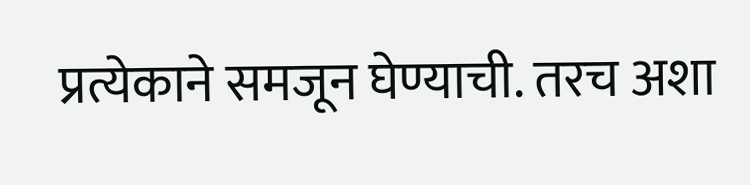प्रत्येकाने समजून घेण्याची. तरच अशा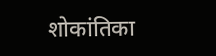शोकांतिका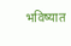भविष्यात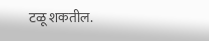टळू शकतील.